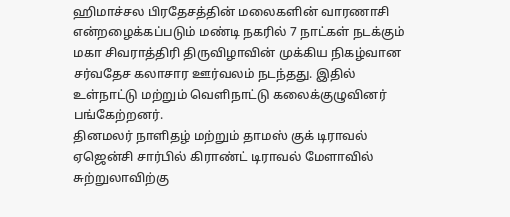ஹிமாச்சல பிரதேசத்தின் மலைகளின் வாரணாசி என்றழைக்கப்படும் மண்டி நகரில் 7 நாட்கள் நடக்கும் மகா சிவராத்திரி திருவிழாவின் முக்கிய நிகழ்வான சர்வதேச கலாசார ஊர்வலம் நடந்தது. இதில் உள்நாட்டு மற்றும் வெளிநாட்டு கலைக்குழுவினர் பங்கேற்றனர்.
தினமலர் நாளிதழ் மற்றும் தாமஸ் குக் டிராவல் ஏஜென்சி சார்பில் கிராண்ட் டிராவல் மேளாவில் சுற்றுலாவிற்கு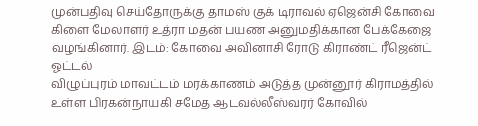முன்பதிவு செய்தோருக்கு தாமஸ் குக் டிராவல் ஏஜென்சி கோவை கிளை மேலாளர் உத்ரா மதன் பயண அனுமதிக்கான பேக்கேஜை வழங்கினார். இடம்: கோவை அவினாசி ரோடு கிராண்ட் ரீஜென்ட் ஓட்டல்
விழுப்புரம் மாவட்டம் மரக்காணம் அடுத்த முன்னூர் கிராமத்தில் உள்ள பிரகன்நாயகி சமேத ஆடவல்லீஸ்வரர் கோவில்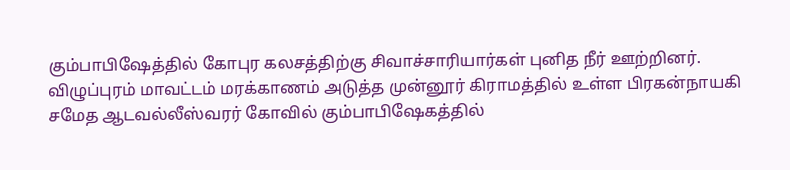கும்பாபிஷேத்தில் கோபுர கலசத்திற்கு சிவாச்சாரியார்கள் புனித நீர் ஊற்றினர்.
விழுப்புரம் மாவட்டம் மரக்காணம் அடுத்த முன்னூர் கிராமத்தில் உள்ள பிரகன்நாயகி சமேத ஆடவல்லீஸ்வரர் கோவில் கும்பாபிஷேகத்தில்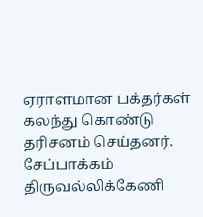ஏராளமான பக்தர்கள் கலந்து கொண்டு தரிசனம் செய்தனர்.
சேப்பாக்கம் திருவல்லிக்கேணி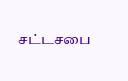சட்டசபை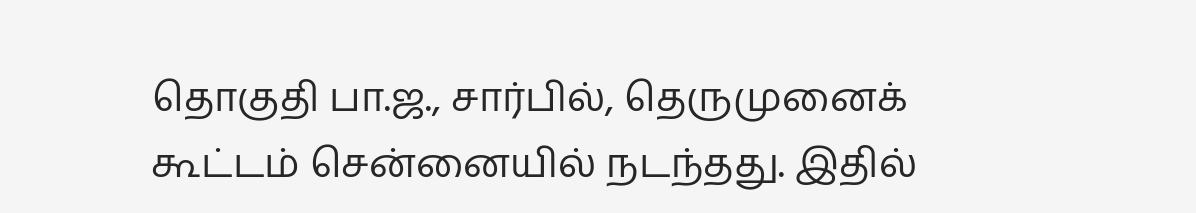தொகுதி பா.ஜ., சார்பில், தெருமுனைக் கூட்டம் சென்னையில் நடந்தது. இதில்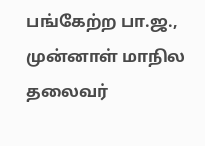பங்கேற்ற பா.ஜ., முன்னாள் மாநில தலைவர்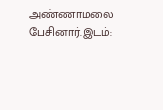அண்ணாமலை பேசினார்.இடம்: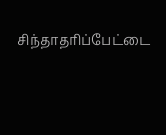சிந்தாதரிப்பேட்டை